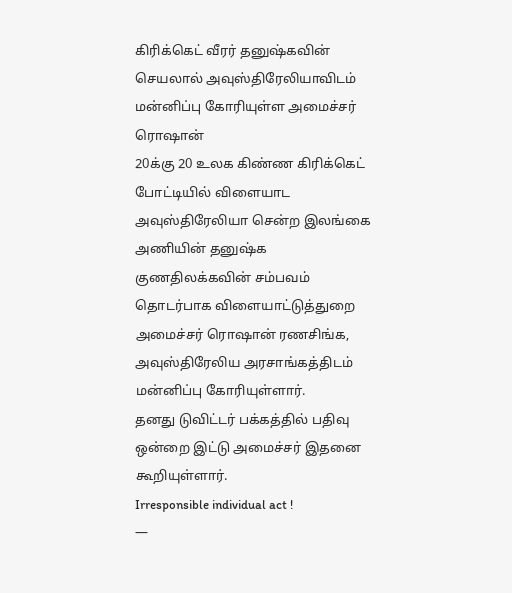கிரிக்கெட் வீரர் தனுஷ்கவின் செயலால் அவுஸ்திரேலியாவிடம் மன்னிப்பு கோரியுள்ள அமைச்சர் ரொஷான்
20க்கு 20 உலக கிண்ண கிரிக்கெட் போட்டியில் விளையாட அவுஸ்திரேலியா சென்ற இலங்கை அணியின் தனுஷ்க குணதிலக்கவின் சம்பவம் தொடர்பாக விளையாட்டுத்துறை அமைச்சர் ரொஷான் ரணசிங்க, அவுஸ்திரேலிய அரசாங்கத்திடம் மன்னிப்பு கோரியுள்ளார்.
தனது டுவிட்டர் பக்கத்தில் பதிவு ஒன்றை இட்டு அமைச்சர் இதனை கூறியுள்ளார்.
Irresponsible individual act !
—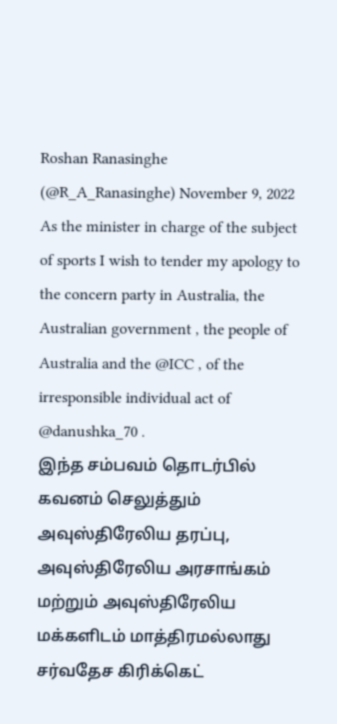Roshan Ranasinghe (@R_A_Ranasinghe) November 9, 2022
As the minister in charge of the subject of sports I wish to tender my apology to the concern party in Australia, the Australian government , the people of Australia and the @ICC , of the irresponsible individual act of @danushka_70 .
இந்த சம்பவம் தொடர்பில் கவனம் செலுத்தும் அவுஸ்திரேலிய தரப்பு, அவுஸ்திரேலிய அரசாங்கம் மற்றும் அவுஸ்திரேலிய மக்களிடம் மாத்திரமல்லாது சர்வதேச கிரிக்கெட்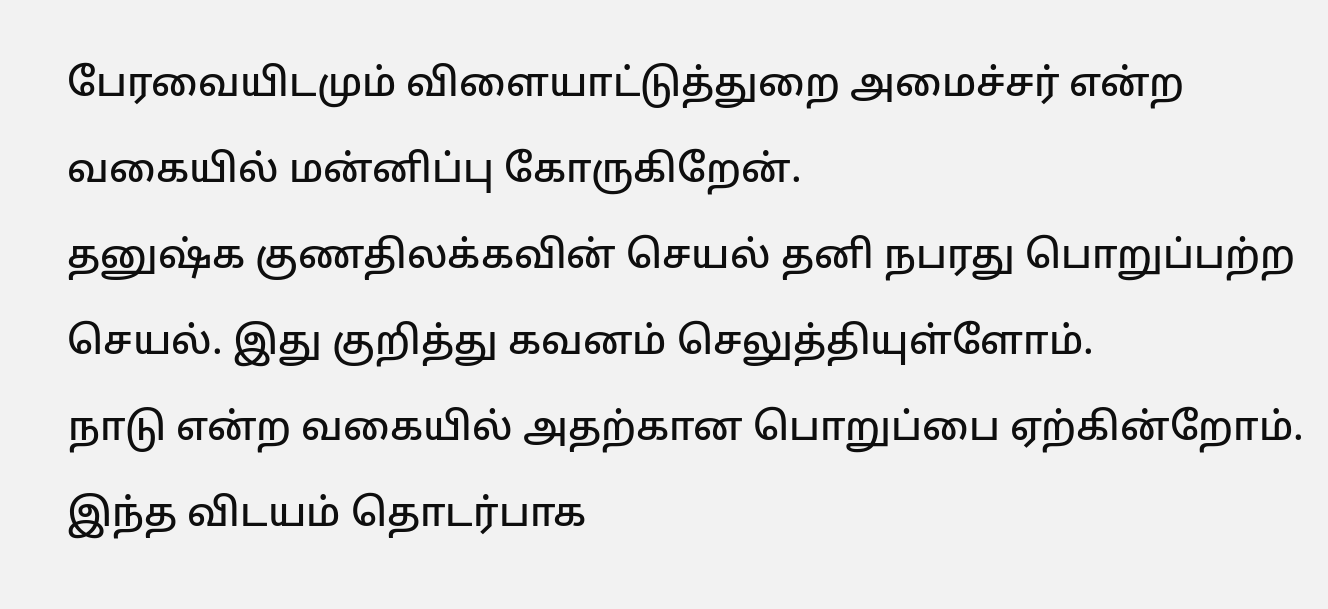பேரவையிடமும் விளையாட்டுத்துறை அமைச்சர் என்ற வகையில் மன்னிப்பு கோருகிறேன்.
தனுஷ்க குணதிலக்கவின் செயல் தனி நபரது பொறுப்பற்ற செயல். இது குறித்து கவனம் செலுத்தியுள்ளோம்.
நாடு என்ற வகையில் அதற்கான பொறுப்பை ஏற்கின்றோம். இந்த விடயம் தொடர்பாக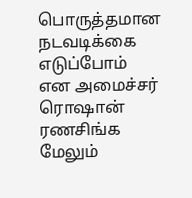பொருத்தமான நடவடிக்கை எடுப்போம் என அமைச்சர் ரொஷான் ரணசிங்க மேலும்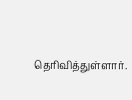தெரிவித்துள்ளார்.